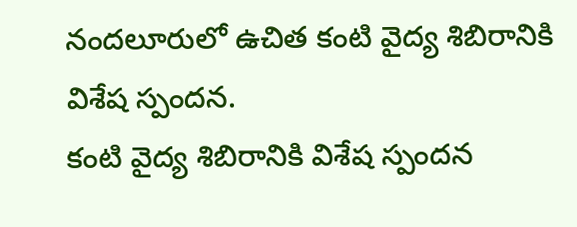నందలూరులో ఉచిత కంటి వైద్య శిబిరానికి విశేష స్పందన.
కంటి వైద్య శిబిరానికి విశేష స్పందన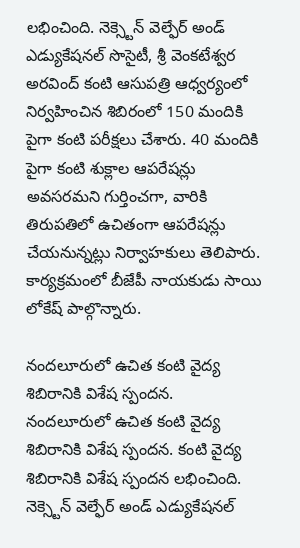లభించింది. నెక్స్టెన్ వెల్ఫేర్ అండ్ ఎడ్యుకేషనల్ సొసైటీ, శ్రీ వెంకటేశ్వర అరవింద్ కంటి ఆసుపత్రి ఆధ్వర్యంలో నిర్వహించిన శిబిరంలో 150 మందికి పైగా కంటి పరీక్షలు చేశారు. 40 మందికి పైగా కంటి శుక్లాల ఆపరేషన్లు అవసరమని గుర్తించగా, వారికి తిరుపతిలో ఉచితంగా ఆపరేషన్లు చేయనున్నట్లు నిర్వాహకులు తెలిపారు. కార్యక్రమంలో బీజేపీ నాయకుడు సాయి లోకేష్ పాల్గొన్నారు.

నందలూరులో ఉచిత కంటి వైద్య శిబిరానికి విశేష స్పందన.
నందలూరులో ఉచిత కంటి వైద్య శిబిరానికి విశేష స్పందన. కంటి వైద్య శిబిరానికి విశేష స్పందన లభించింది. నెక్స్టెన్ వెల్ఫేర్ అండ్ ఎడ్యుకేషనల్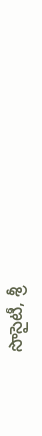సొసైటీ, శ్రీ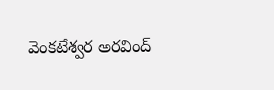వెంకటేశ్వర అరవింద్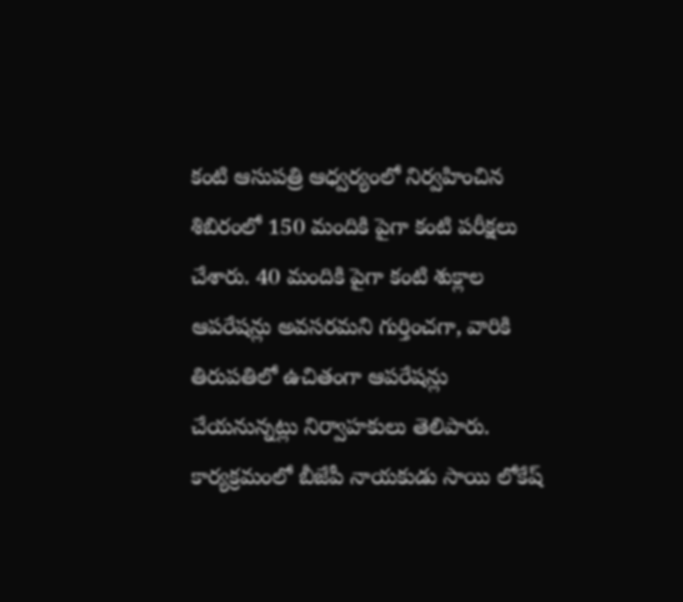కంటి ఆసుపత్రి ఆధ్వర్యంలో నిర్వహించిన శిబిరంలో 150 మందికి పైగా కంటి పరీక్షలు చేశారు. 40 మందికి పైగా కంటి శుక్లాల ఆపరేషన్లు అవసరమని గుర్తించగా, వారికి తిరుపతిలో ఉచితంగా ఆపరేషన్లు చేయనున్నట్లు నిర్వాహకులు తెలిపారు. కార్యక్రమంలో బీజేపీ నాయకుడు సాయి లోకేష్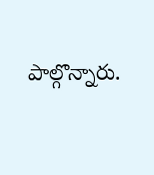పాల్గొన్నారు.